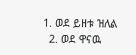1. ወደ ይዘቱ ዝለል
  2. ወደ ዋናዉ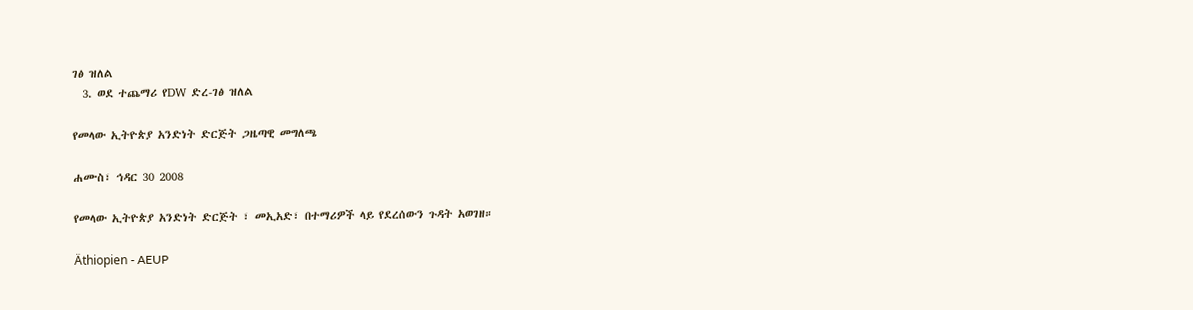ገፅ ዝለል
  3. ወደ ተጨማሪ የDW ድረ-ገፅ ዝለል

የመላው ኢትዮጵያ አንድነት ድርጅት ጋዜጣዊ መግለጫ

ሐሙስ፣ ኅዳር 30 2008

የመላው ኢትዮጵያ አንድነት ድርጅት ፣ መኢአድ፣ በተማሪዎች ላይ የደረሰውን ጉዳት አወገዘ።

Äthiopien - AEUP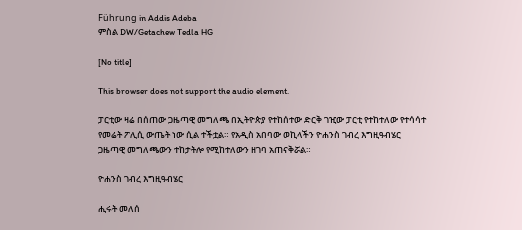Führung in Addis Adeba
ምስል DW/Getachew Tedla HG

[No title]

This browser does not support the audio element.

ፓርቲው ዛሬ በሰጠው ጋዜጣዊ መግለጫ በኢትዮጵያ የተከሰተው ድርቅ ገዢው ፓርቲ የተከተለው የተሳሳተ የመሬት ፖሊሲ ውጤት ነው ሲል ተችቷል። የአዲስ አበባው ወኪላችን ዮሐንስ ገብረ እግዚዓብሄር ጋዜጣዊ መግለጫውን ተከታትሎ የሚከተለውን ዘገባ አጠናቅሯል።

ዮሐንስ ገብረ እግዚዓብሄር

ሒሩት መለሰ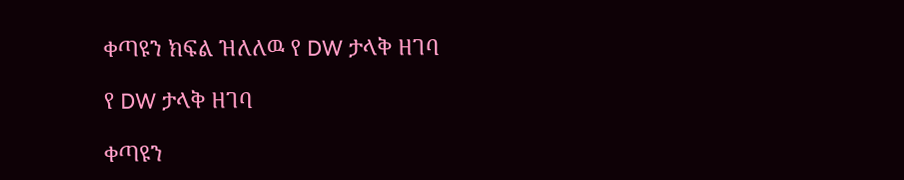ቀጣዩን ክፍል ዝለለዉ የ DW ታላቅ ዘገባ

የ DW ታላቅ ዘገባ

ቀጣዩን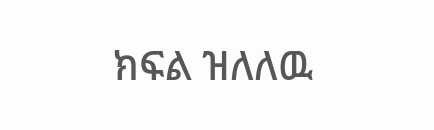ክፍል ዝለለዉ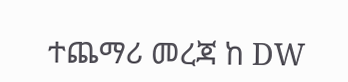ተጨማሪ መረጃ ከ DW